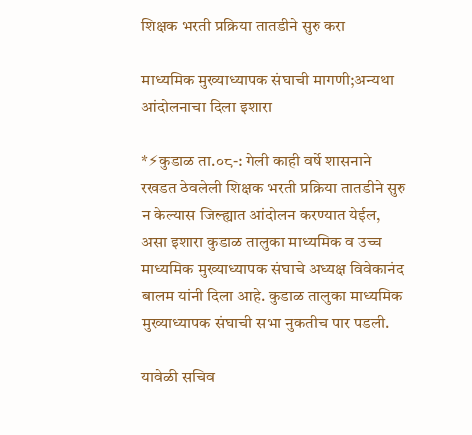शिक्षक भरती प्रक्रिया तातडीने सुरु करा

माध्यमिक मुख्याध्यापक संघाची मागणी;अन्यथा आंदोलनाचा दिला इशारा

*⚡कुडाळ ता.०८-: गेली काही वर्षे शासनाने रखडत ठेवलेली शिक्षक भरती प्रक्रिया तातडीने सुरु न केल्यास जिल्ह्यात आंदोलन करण्यात येईल, असा इशारा कुडाळ तालुका माध्यमिक व उच्च माध्यमिक मुख्याध्यापक संघाचे अध्यक्ष विवेकानंद बालम यांनी दिला आहे. कुडाळ तालुका माध्यमिक मुख्याध्यापक संघाची सभा नुकतीच पार पडली.

यावेळी सचिव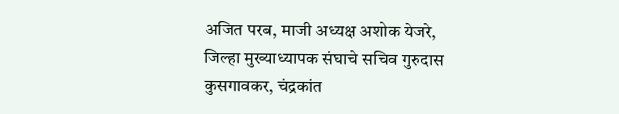अजित परब, माजी अध्यक्ष अशोक येजरे, जिल्हा मुख्याध्यापक संघाचे सचिव गुरुदास कुसगावकर, चंद्रकांत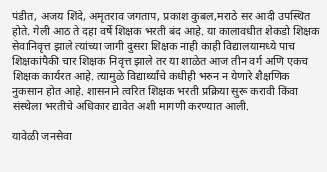पंडीत, अजय शिंदे, अमृतराव जगताप, प्रकाश कुबल,मराठे सर आदी उपस्थित होते. गेली आठ ते दहा वर्षे शिक्षक भरती बंद आहे. या कालावधीत शेकडो शिक्षक सेवानिवृत्त झाले त्यांच्या जागी दुसरा शिक्षक नाही काही विद्यालयामध्ये पाच शिक्षकांपैकी चार शिक्षक निवृत्त झाले तर या शाळेत आज तीन वर्ग अणि एकच शिक्षक कार्यरत आहे. त्यामुळे विद्यार्थ्यांचे कधीही भरुन न येणारे शैक्षणिक नुकसान होत आहे. शासनाने त्वरित शिक्षक भरती प्रक्रिया सुरू करावी किंवा संस्थेला भरतीचे अधिकार द्यावेत अशी मागणी करण्यात आली.

यावेळी जनसेवा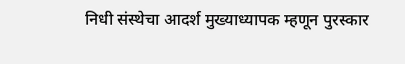निधी संस्थेचा आदर्श मुख्याध्यापक म्हणून पुरस्कार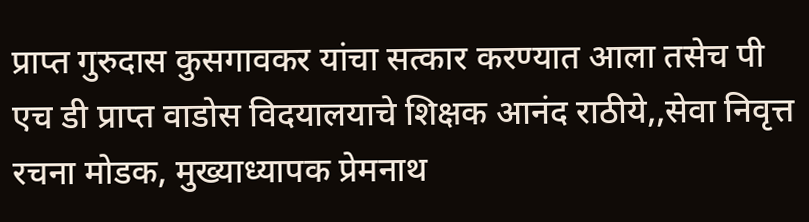प्राप्त गुरुदास कुसगावकर यांचा सत्कार करण्यात आला तसेच पी एच डी प्राप्त वाडोस विदयालयाचे शिक्षक आनंद राठीये,,सेवा निवृत्त रचना मोडक, मुख्याध्यापक प्रेमनाथ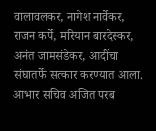वालावलकर, नागेश नार्वेकर, राजन कर्पे, मरियान बारदेस्कर, अनंत जामसंडेकर, आदींचा संघातर्फे सत्कार करण्यात आला. आभार सचिव अजित परब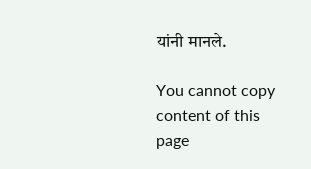यांनी मानले.

You cannot copy content of this page